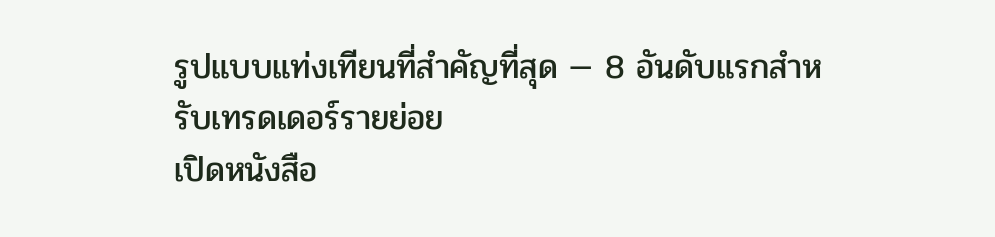รูปแบบแท่งเทียนที่สำคัญที่สุด — 8 อันดับแรกสำหรับเทรดเดอร์รายย่อย
เปิดหนังสือ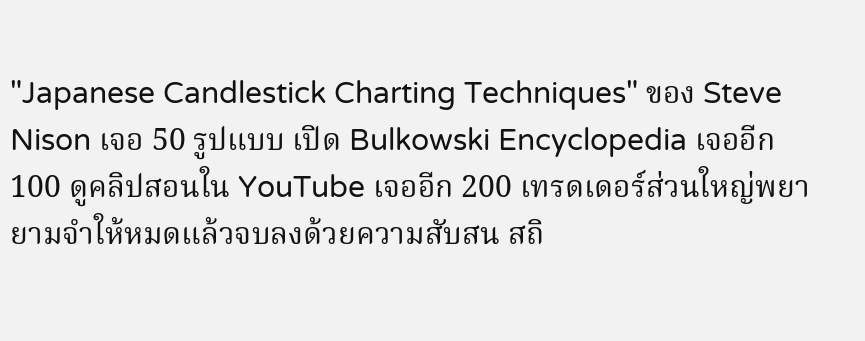"Japanese Candlestick Charting Techniques" ของ Steve Nison เจอ 50 รูปแบบ เปิด Bulkowski Encyclopedia เจออีก 100 ดูคลิปสอนใน YouTube เจออีก 200 เทรดเดอร์ส่วนใหญ่พยายามจำให้หมดแล้วจบลงด้วยความสับสน สถิ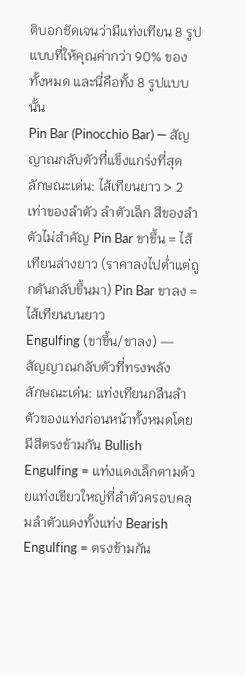ติบอกชัดเจนว่ามีแท่งเทียน 8 รูปแบบที่ให้คุณค่ากว่า 90% ของทั้งหมด และนี่คือทั้ง 8 รูปแบบนั้น
Pin Bar (Pinocchio Bar) — สัญญาณกลับตัวที่แข็งแกร่งที่สุด
ลักษณะเด่น: ไส้เทียนยาว > 2 เท่าของลำตัว ลำตัวเล็ก สีของลำตัวไม่สำคัญ Pin Bar ขาขึ้น = ไส้เทียนล่างยาว (ราคาลงไปต่ำแต่ถูกดันกลับขึ้นมา) Pin Bar ขาลง = ไส้เทียนบนยาว
Engulfing (ขาขึ้น/ขาลง) — สัญญาณกลับตัวที่ทรงพลัง
ลักษณะเด่น: แท่งเทียนกลืนลำตัวของแท่งก่อนหน้าทั้งหมดโดยมีสีตรงข้ามกัน Bullish Engulfing = แท่งแดงเล็กตามด้วยแท่งเขียวใหญ่ที่ลำตัวครอบคลุมลำตัวแดงทั้งแท่ง Bearish Engulfing = ตรงข้ามกัน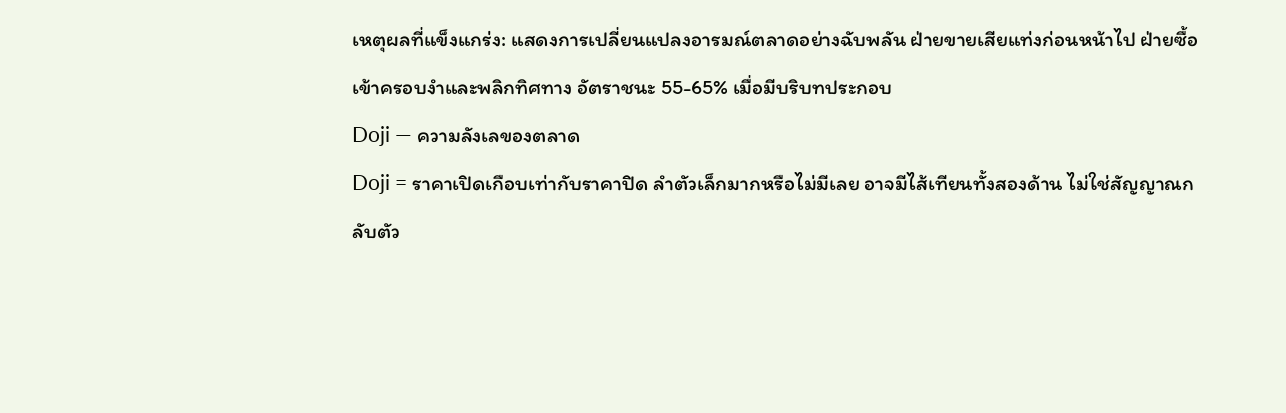เหตุผลที่แข็งแกร่ง: แสดงการเปลี่ยนแปลงอารมณ์ตลาดอย่างฉับพลัน ฝ่ายขายเสียแท่งก่อนหน้าไป ฝ่ายซื้อเข้าครอบงำและพลิกทิศทาง อัตราชนะ 55-65% เมื่อมีบริบทประกอบ
Doji — ความลังเลของตลาด
Doji = ราคาเปิดเกือบเท่ากับราคาปิด ลำตัวเล็กมากหรือไม่มีเลย อาจมีไส้เทียนทั้งสองด้าน ไม่ใช่สัญญาณกลับตัว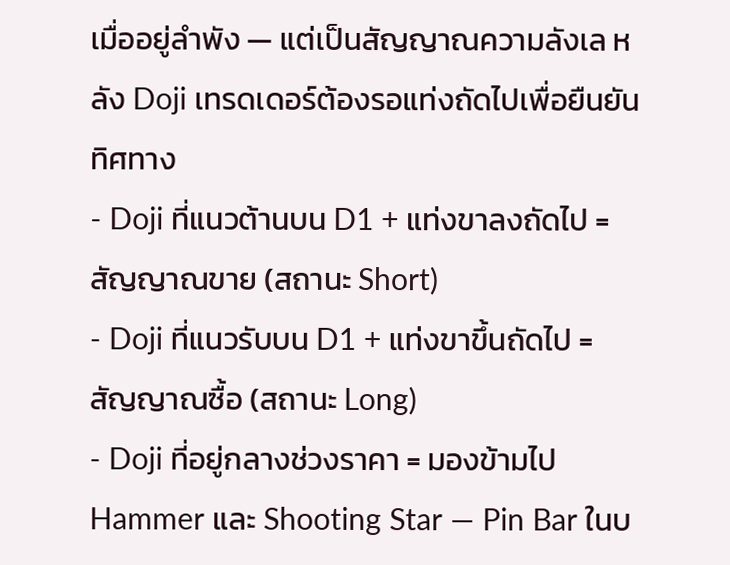เมื่ออยู่ลำพัง — แต่เป็นสัญญาณความลังเล หลัง Doji เทรดเดอร์ต้องรอแท่งถัดไปเพื่อยืนยันทิศทาง
- Doji ที่แนวต้านบน D1 + แท่งขาลงถัดไป = สัญญาณขาย (สถานะ Short)
- Doji ที่แนวรับบน D1 + แท่งขาขึ้นถัดไป = สัญญาณซื้อ (สถานะ Long)
- Doji ที่อยู่กลางช่วงราคา = มองข้ามไป
Hammer และ Shooting Star — Pin Bar ในบ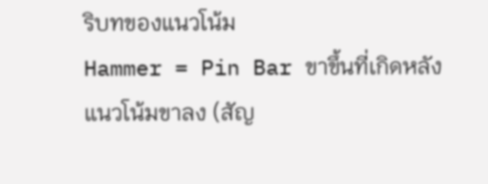ริบทของแนวโน้ม
Hammer = Pin Bar ขาขึ้นที่เกิดหลังแนวโน้มขาลง (สัญ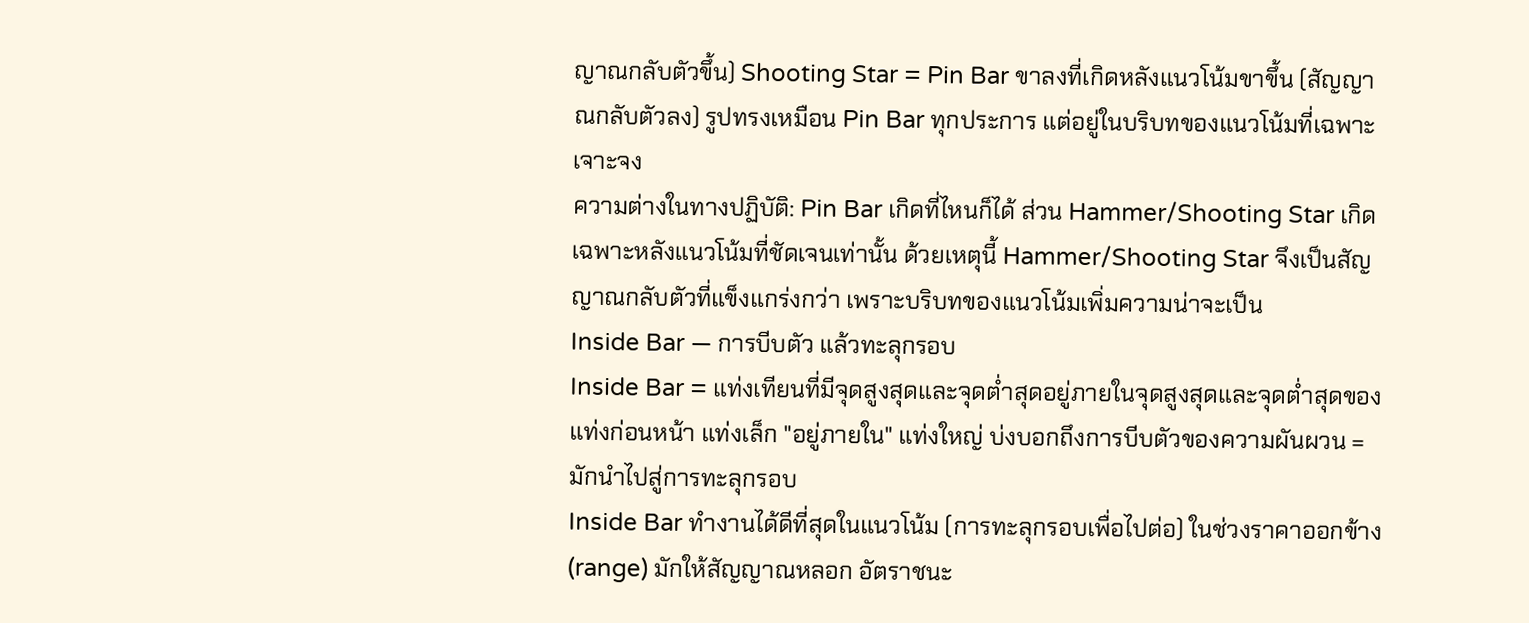ญาณกลับตัวขึ้น) Shooting Star = Pin Bar ขาลงที่เกิดหลังแนวโน้มขาขึ้น (สัญญาณกลับตัวลง) รูปทรงเหมือน Pin Bar ทุกประการ แต่อยู่ในบริบทของแนวโน้มที่เฉพาะเจาะจง
ความต่างในทางปฏิบัติ: Pin Bar เกิดที่ไหนก็ได้ ส่วน Hammer/Shooting Star เกิดเฉพาะหลังแนวโน้มที่ชัดเจนเท่านั้น ด้วยเหตุนี้ Hammer/Shooting Star จึงเป็นสัญญาณกลับตัวที่แข็งแกร่งกว่า เพราะบริบทของแนวโน้มเพิ่มความน่าจะเป็น
Inside Bar — การบีบตัว แล้วทะลุกรอบ
Inside Bar = แท่งเทียนที่มีจุดสูงสุดและจุดต่ำสุดอยู่ภายในจุดสูงสุดและจุดต่ำสุดของแท่งก่อนหน้า แท่งเล็ก "อยู่ภายใน" แท่งใหญ่ บ่งบอกถึงการบีบตัวของความผันผวน = มักนำไปสู่การทะลุกรอบ
Inside Bar ทำงานได้ดีที่สุดในแนวโน้ม (การทะลุกรอบเพื่อไปต่อ) ในช่วงราคาออกข้าง (range) มักให้สัญญาณหลอก อัตราชนะ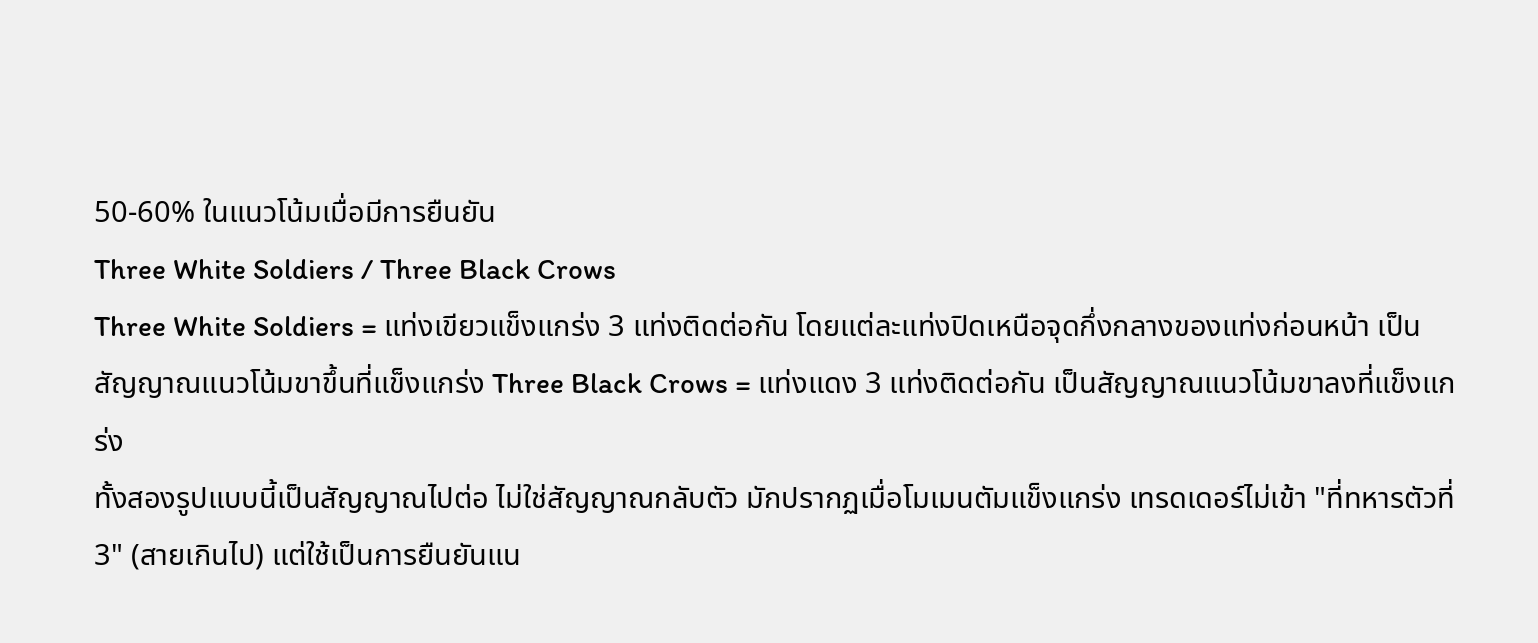50-60% ในแนวโน้มเมื่อมีการยืนยัน
Three White Soldiers / Three Black Crows
Three White Soldiers = แท่งเขียวแข็งแกร่ง 3 แท่งติดต่อกัน โดยแต่ละแท่งปิดเหนือจุดกึ่งกลางของแท่งก่อนหน้า เป็นสัญญาณแนวโน้มขาขึ้นที่แข็งแกร่ง Three Black Crows = แท่งแดง 3 แท่งติดต่อกัน เป็นสัญญาณแนวโน้มขาลงที่แข็งแกร่ง
ทั้งสองรูปแบบนี้เป็นสัญญาณไปต่อ ไม่ใช่สัญญาณกลับตัว มักปรากฏเมื่อโมเมนตัมแข็งแกร่ง เทรดเดอร์ไม่เข้า "ที่ทหารตัวที่ 3" (สายเกินไป) แต่ใช้เป็นการยืนยันแน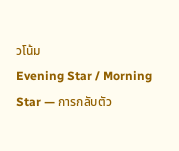วโน้ม
Evening Star / Morning Star — การกลับตัว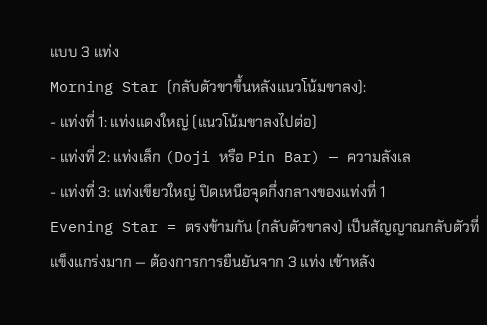แบบ 3 แท่ง
Morning Star (กลับตัวขาขึ้นหลังแนวโน้มขาลง):
- แท่งที่ 1: แท่งแดงใหญ่ (แนวโน้มขาลงไปต่อ)
- แท่งที่ 2: แท่งเล็ก (Doji หรือ Pin Bar) — ความลังเล
- แท่งที่ 3: แท่งเขียวใหญ่ ปิดเหนือจุดกึ่งกลางของแท่งที่ 1
Evening Star = ตรงข้ามกัน (กลับตัวขาลง) เป็นสัญญาณกลับตัวที่แข็งแกร่งมาก — ต้องการการยืนยันจาก 3 แท่ง เข้าหลัง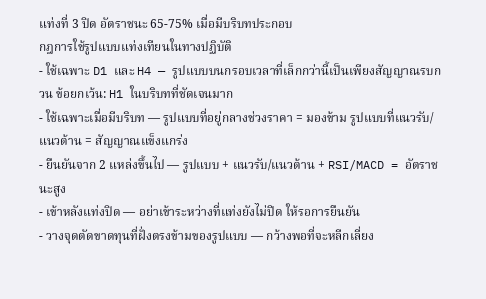แท่งที่ 3 ปิด อัตราชนะ 65-75% เมื่อมีบริบทประกอบ
กฎการใช้รูปแบบแท่งเทียนในทางปฏิบัติ
- ใช้เฉพาะ D1 และ H4 — รูปแบบบนกรอบเวลาที่เล็กกว่านี้เป็นเพียงสัญญาณรบกวน ข้อยกเว้น: H1 ในบริบทที่ชัดเจนมาก
- ใช้เฉพาะเมื่อมีบริบท — รูปแบบที่อยู่กลางช่วงราคา = มองข้าม รูปแบบที่แนวรับ/แนวต้าน = สัญญาณแข็งแกร่ง
- ยืนยันจาก 2 แหล่งขึ้นไป — รูปแบบ + แนวรับ/แนวต้าน + RSI/MACD = อัตราชนะสูง
- เข้าหลังแท่งปิด — อย่าเข้าระหว่างที่แท่งยังไม่ปิด ให้รอการยืนยัน
- วางจุดตัดขาดทุนที่ฝั่งตรงข้ามของรูปแบบ — กว้างพอที่จะหลีกเลี่ยง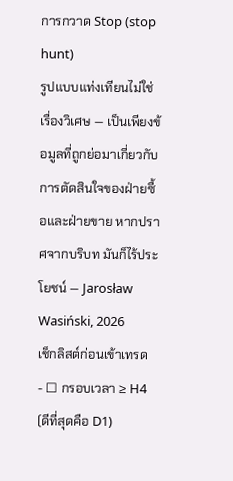การกวาด Stop (stop hunt)
รูปแบบแท่งเทียนไม่ใช่เรื่องวิเศษ — เป็นเพียงข้อมูลที่ถูกย่อมาเกี่ยวกับการตัดสินใจของฝ่ายซื้อและฝ่ายขาย หากปราศจากบริบท มันก็ไร้ประโยชน์ — Jarosław Wasiński, 2026
เช็กลิสต์ก่อนเข้าเทรด
- ☐ กรอบเวลา ≥ H4 (ดีที่สุดคือ D1)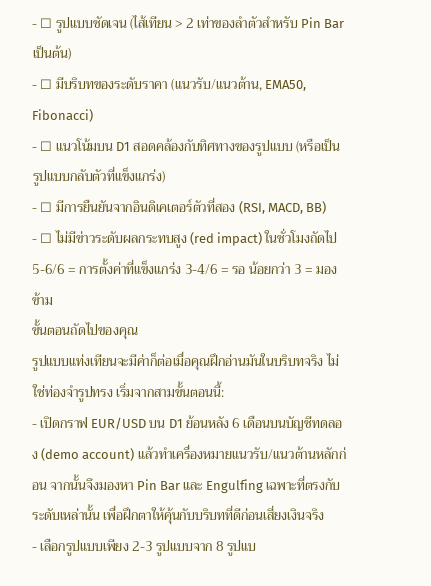- ☐ รูปแบบชัดเจน (ไส้เทียน > 2 เท่าของลำตัวสำหรับ Pin Bar เป็นต้น)
- ☐ มีบริบทของระดับราคา (แนวรับ/แนวต้าน, EMA50, Fibonacci)
- ☐ แนวโน้มบน D1 สอดคล้องกับทิศทางของรูปแบบ (หรือเป็นรูปแบบกลับตัวที่แข็งแกร่ง)
- ☐ มีการยืนยันจากอินดิเคเตอร์ตัวที่สอง (RSI, MACD, BB)
- ☐ ไม่มีข่าวระดับผลกระทบสูง (red impact) ในชั่วโมงถัดไป
5-6/6 = การตั้งค่าที่แข็งแกร่ง 3-4/6 = รอ น้อยกว่า 3 = มองข้าม
ขั้นตอนถัดไปของคุณ
รูปแบบแท่งเทียนจะมีค่าก็ต่อเมื่อคุณฝึกอ่านมันในบริบทจริง ไม่ใช่ท่องจำรูปทรง เริ่มจากสามขั้นตอนนี้:
- เปิดกราฟ EUR/USD บน D1 ย้อนหลัง 6 เดือนบนบัญชีทดลอง (demo account) แล้วทำเครื่องหมายแนวรับ/แนวต้านหลักก่อน จากนั้นจึงมองหา Pin Bar และ Engulfing เฉพาะที่ตรงกับระดับเหล่านั้น เพื่อฝึกตาให้คุ้นกับบริบทที่ดีก่อนเสี่ยงเงินจริง
- เลือกรูปแบบเพียง 2-3 รูปแบบจาก 8 รูปแบ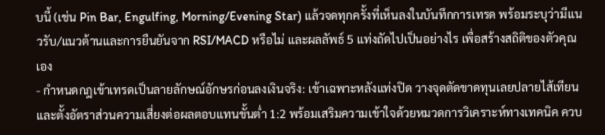บนี้ (เช่น Pin Bar, Engulfing, Morning/Evening Star) แล้วจดทุกครั้งที่เห็นลงในบันทึกการเทรด พร้อมระบุว่ามีแนวรับ/แนวต้านและการยืนยันจาก RSI/MACD หรือไม่ และผลลัพธ์ 5 แท่งถัดไปเป็นอย่างไร เพื่อสร้างสถิติของตัวคุณเอง
- กำหนดกฎเข้าเทรดเป็นลายลักษณ์อักษรก่อนลงเงินจริง: เข้าเฉพาะหลังแท่งปิด วางจุดตัดขาดทุนเลยปลายไส้เทียน และตั้งอัตราส่วนความเสี่ยงต่อผลตอบแทนขั้นต่ำ 1:2 พร้อมเสริมความเข้าใจด้วยหมวดการวิเคราะห์ทางเทคนิค ควบ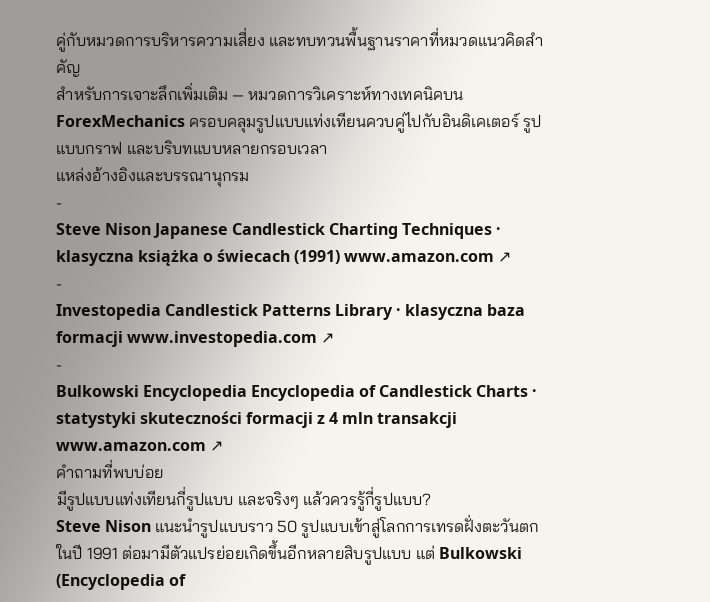คู่กับหมวดการบริหารความเสี่ยง และทบทวนพื้นฐานราคาที่หมวดแนวคิดสำคัญ
สำหรับการเจาะลึกเพิ่มเติม — หมวดการวิเคราะห์ทางเทคนิคบน ForexMechanics ครอบคลุมรูปแบบแท่งเทียนควบคู่ไปกับอินดิเคเตอร์ รูปแบบกราฟ และบริบทแบบหลายกรอบเวลา
แหล่งอ้างอิงและบรรณานุกรม
-
Steve Nison Japanese Candlestick Charting Techniques · klasyczna książka o świecach (1991) www.amazon.com ↗
-
Investopedia Candlestick Patterns Library · klasyczna baza formacji www.investopedia.com ↗
-
Bulkowski Encyclopedia Encyclopedia of Candlestick Charts · statystyki skuteczności formacji z 4 mln transakcji www.amazon.com ↗
คำถามที่พบบ่อย
มีรูปแบบแท่งเทียนกี่รูปแบบ และจริงๆ แล้วควรรู้กี่รูปแบบ?
Steve Nison แนะนำรูปแบบราว 50 รูปแบบเข้าสู่โลกการเทรดฝั่งตะวันตกในปี 1991 ต่อมามีตัวแปรย่อยเกิดขึ้นอีกหลายสิบรูปแบบ แต่ Bulkowski (Encyclopedia of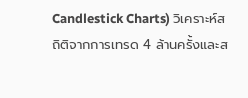Candlestick Charts) วิเคราะห์สถิติจากการเทรด 4 ล้านครั้งและส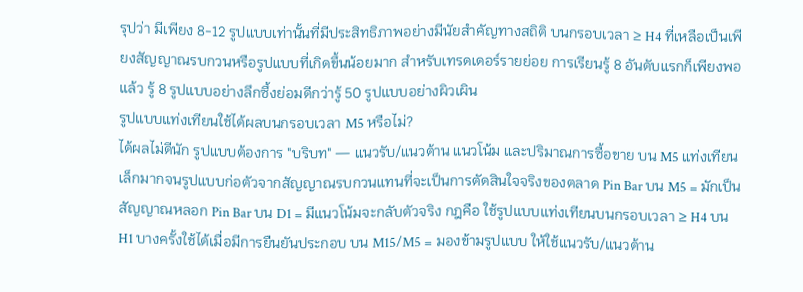รุปว่า มีเพียง 8-12 รูปแบบเท่านั้นที่มีประสิทธิภาพอย่างมีนัยสำคัญทางสถิติ บนกรอบเวลา ≥ H4 ที่เหลือเป็นเพียงสัญญาณรบกวนหรือรูปแบบที่เกิดขึ้นน้อยมาก สำหรับเทรดเดอร์รายย่อย การเรียนรู้ 8 อันดับแรกก็เพียงพอแล้ว รู้ 8 รูปแบบอย่างลึกซึ้งย่อมดีกว่ารู้ 50 รูปแบบอย่างผิวเผิน
รูปแบบแท่งเทียนใช้ได้ผลบนกรอบเวลา M5 หรือไม่?
ได้ผลไม่ดีนัก รูปแบบต้องการ "บริบท" — แนวรับ/แนวต้าน แนวโน้ม และปริมาณการซื้อขาย บน M5 แท่งเทียนเล็กมากจนรูปแบบก่อตัวจากสัญญาณรบกวนแทนที่จะเป็นการตัดสินใจจริงของตลาด Pin Bar บน M5 = มักเป็นสัญญาณหลอก Pin Bar บน D1 = มีแนวโน้มจะกลับตัวจริง กฎคือ ใช้รูปแบบแท่งเทียนบนกรอบเวลา ≥ H4 บน H1 บางครั้งใช้ได้เมื่อมีการยืนยันประกอบ บน M15/M5 = มองข้ามรูปแบบ ให้ใช้แนวรับ/แนวต้าน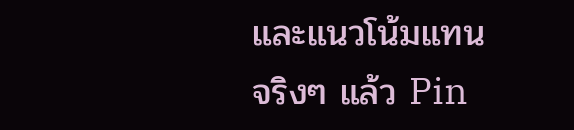และแนวโน้มแทน
จริงๆ แล้ว Pin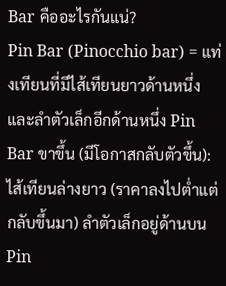Bar คืออะไรกันแน่?
Pin Bar (Pinocchio bar) = แท่งเทียนที่มีไส้เทียนยาวด้านหนึ่งและลำตัวเล็กอีกด้านหนึ่ง Pin Bar ขาขึ้น (มีโอกาสกลับตัวขึ้น): ไส้เทียนล่างยาว (ราคาลงไปต่ำแต่กลับขึ้นมา) ลำตัวเล็กอยู่ด้านบน Pin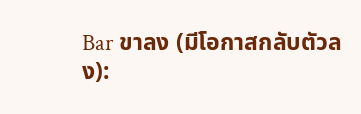Bar ขาลง (มีโอกาสกลับตัวลง):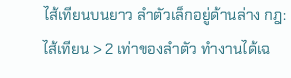ไส้เทียนบนยาว ลำตัวเล็กอยู่ด้านล่าง กฎ: ไส้เทียน > 2 เท่าของลำตัว ทำงานได้เฉ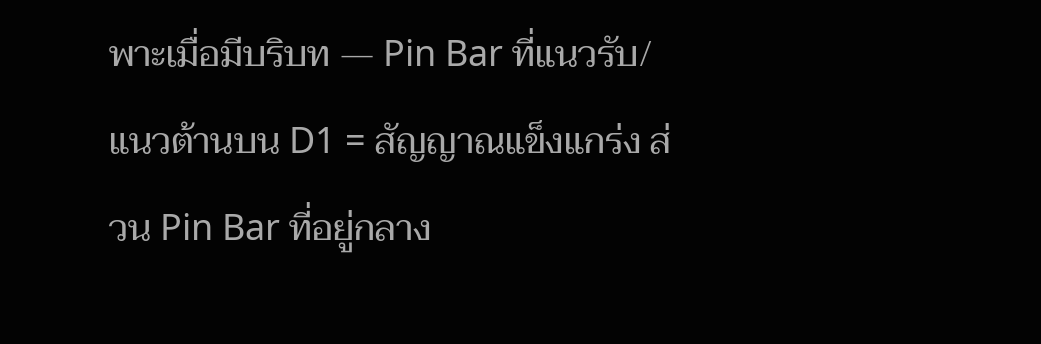พาะเมื่อมีบริบท — Pin Bar ที่แนวรับ/แนวต้านบน D1 = สัญญาณแข็งแกร่ง ส่วน Pin Bar ที่อยู่กลาง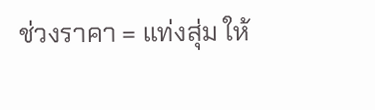ช่วงราคา = แท่งสุ่ม ให้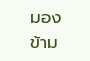มองข้าม